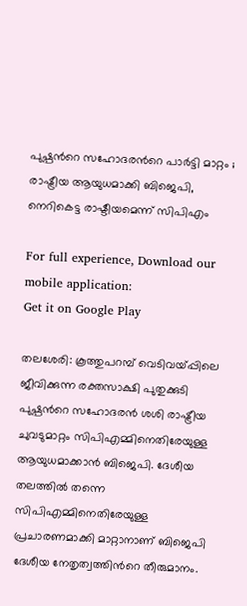പുഷ്പന്‍റെ സഹോദരന്‍റെ പാർട്ടി മാറ്റം ; രാഷ്ട്രീയ ആയുധമാക്കി ബിജെപി, നെറികെട്ട രാഷ്ടീയമെന്ന് സിപിഎം

For full experience, Download our mobile application:
Get it on Google Play

തലശേരി: കൂത്തുപറമ്പ് വെടിവയ്പ്പിലെ ജീവിക്കുന്ന രക്തസാക്ഷി പുതുക്കുടി പുഷ്പന്‍റെ സഹോദരന്‍ ശശി രാഷ്ട്രീയ ചുവടുമാറ്റം സിപിഎമ്മിനെതിരേയുള്ള ആയുധമാക്കാൻ ബിജെപി. ദേശീയ തലത്തിൽ തന്നെ സിപിഎമ്മിനെതിരേയുള്ള പ്രചാരണമാക്കി മാറ്റാനാണ് ബിജെപി ദേശീയ നേതൃത്വത്തിന്‍റെ തീരുമാനം.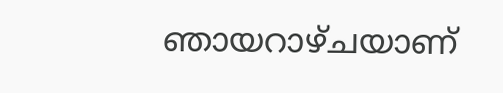ഞായറാഴ്ചയാണ്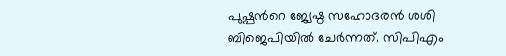പുഷ്പന്‍റെ ജ്യേഷ്ഠ സഹോദരൻ ശശി ബിജെപിയിൽ ചേർന്നത്. സിപിഎം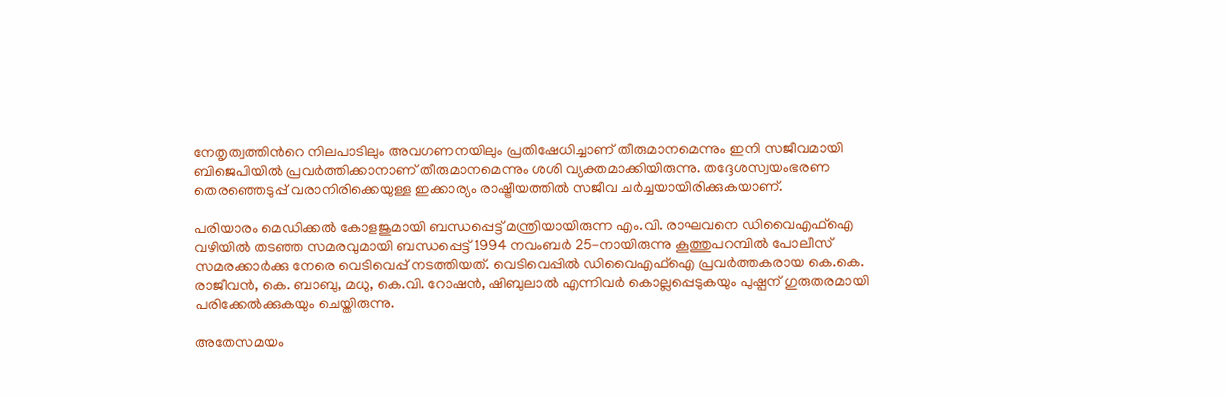നേതൃത്വത്തിന്‍റെ നിലപാടിലും അവഗണനയിലും പ്രതിഷേധിച്ചാണ് തീരുമാനമെന്നും ഇനി സജീവമായി ബിജെപിയില്‍ പ്രവര്‍ത്തിക്കാനാണ് തീരുമാനമെന്നും ശശി വ്യക്തമാക്കിയിരുന്നു. തദ്ദേശസ്വയംഭരണ തെരഞ്ഞെടുപ്പ് വരാനിരിക്കെയുള്ള ഇക്കാര്യം രാഷ്ട്രീയത്തില്‍ സജീവ ചര്‍ച്ചയായിരിക്കുകയാണ്.

പരിയാരം മെഡിക്കൽ കോളജുമായി ബന്ധപ്പെട്ട് മന്ത്രിയായിരുന്ന എം.വി. രാഘവനെ ഡിവൈഎഫ്ഐ വഴിയിൽ തടഞ്ഞ സമരവുമായി ബന്ധപ്പെട്ട് 1994 നവംബര്‍ 25-നായിരുന്നു കൂത്തുപറമ്പില്‍ പോലീസ് സമരക്കാര്‍ക്കു നേരെ വെടിവെപ്പ് നടത്തിയത്. വെടിവെപ്പില്‍ ഡിവൈഎഫ്‌ഐ പ്രവര്‍ത്തകരായ കെ.കെ. രാജീവന്‍, കെ. ബാബു, മധു, കെ.വി. റോഷന്‍, ഷിബുലാല്‍ എന്നിവര്‍ കൊല്ലപ്പെടുകയും പുഷ്പന് ഗുരുതരമായി പരിക്കേൽക്കുകയും ചെയ്തിരുന്നു.

അതേസമയം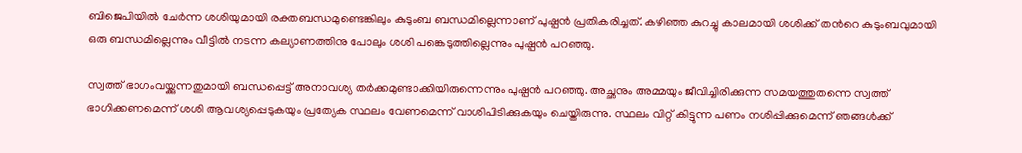ബിജെപിയിൽ ചേർന്ന ശശിയുമായി രക്തബന്ധമുണ്ടെങ്കിലും കുടുംബ ബന്ധമില്ലെന്നാണ് പുഷ്പൻ പ്രതികരിച്ചത്. കഴിഞ്ഞ കുറച്ചു കാലമായി ശശിക്ക് തന്‍റെ കുടുംബവുമായി ഒരു ബന്ധമില്ലെന്നും വീട്ടിൽ നടന്ന കല്യാണത്തിനു പോലും ശശി പങ്കെടുത്തില്ലെന്നും പുഷ്പൻ പറഞ്ഞു.

സ്വത്ത് ഭാഗംവയ്ക്കുന്നതുമായി ബന്ധപ്പെട്ട് അനാവശ്യ തർക്കമുണ്ടാക്കിയിരുന്നെന്നും പുഷ്പൻ പറഞ്ഞു. അച്ഛനും അമ്മയും ജീവിച്ചിരിക്കുന്ന സമയത്തുതന്നെ സ്വത്ത് ഭാഗിക്കണമെന്ന് ശശി ആവശ്യപ്പെടുകയും പ്രത്യേക സ്ഥലം വേണമെന്ന് വാശിപിടിക്കുകയും ചെയ്തിരുന്നു. സ്ഥലം വിറ്റ് കിട്ടുന്ന പണം നശിപ്പിക്കുമെന്ന് ഞങ്ങൾക്ക്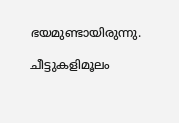ഭയമുണ്ടായിരുന്നു.

ചീട്ടുകളിമൂലം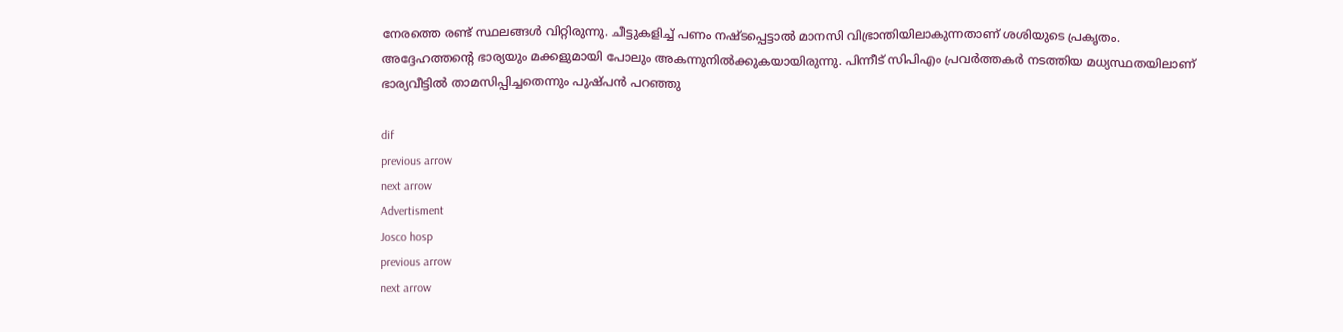നേരത്തെ രണ്ട് സ്ഥലങ്ങൾ വിറ്റിരുന്നു. ചീട്ടുകളിച്ച് പണം നഷ്ടപ്പെട്ടാൽ മാനസി വിഭ്രാന്തിയിലാകുന്നതാണ് ശശിയുടെ പ്രകൃതം. അദ്ദേഹത്തന്‍റെ ഭാര്യയും മക്കളുമായി പോലും അകന്നുനിൽക്കുകയായിരുന്നു. പിന്നീട് സിപിഎം പ്രവർത്തകർ നടത്തിയ മധ്യസ്ഥതയിലാണ് ഭാര്യവീട്ടിൽ താമസിപ്പിച്ചതെന്നും പുഷ്പൻ പറഞ്ഞു

dif
previous arrow
next arrow
Advertisment
Josco hosp
previous arrow
next arrow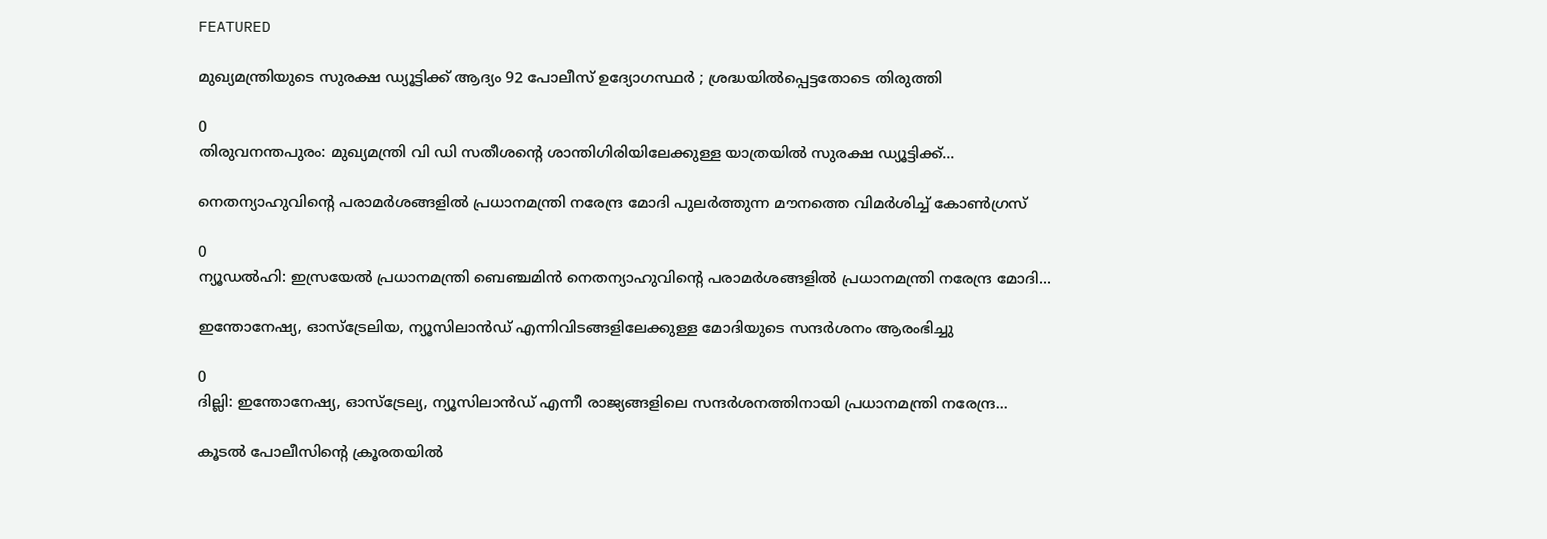FEATURED

മുഖ്യമന്ത്രിയുടെ സുരക്ഷ ഡ്യൂട്ടിക്ക് ആദ്യം 92 പോലീസ് ഉദ്യോഗസ്ഥർ ; ശ്രദ്ധയിൽപ്പെട്ടതോടെ തിരുത്തി

0
തിരുവനന്തപുരം: മുഖ്യമന്ത്രി വി ഡി സതീശന്റെ ശാന്തിഗിരിയിലേക്കുള്ള യാത്രയിൽ സുരക്ഷ ഡ്യൂട്ടിക്ക്...

നെതന്യാഹുവിന്റെ പരാമർശങ്ങളിൽ പ്രധാനമന്ത്രി നരേന്ദ്ര മോദി പുലർത്തുന്ന മൗനത്തെ വിമർശിച്ച് കോൺഗ്രസ്

0
ന്യൂഡൽഹി: ഇസ്രയേൽ പ്രധാനമന്ത്രി ബെഞ്ചമിൻ നെതന്യാഹുവിന്റെ പരാമർശങ്ങളിൽ പ്രധാനമന്ത്രി നരേന്ദ്ര മോദി...

ഇന്തോനേഷ്യ, ഓസ്‌ട്രേലിയ, ന്യൂസിലാൻഡ് എന്നിവിടങ്ങളിലേക്കുള്ള മോദിയുടെ സന്ദർശനം ആരംഭിച്ചു

0
ദില്ലി: ഇന്തോനേഷ്യ, ഓസ്ട്രേല്യ, ന്യൂസിലാൻഡ് എന്നീ രാജ്യങ്ങളിലെ സന്ദർശനത്തിനായി പ്രധാനമന്ത്രി നരേന്ദ്ര...

കൂടൽ പോലീസിന്റെ ക്രൂരതയിൽ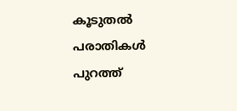കൂടുതൽ പരാതികൾ പുറത്ത്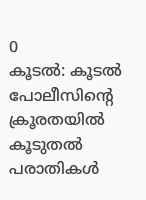0
കൂടൽ: കൂടൽ പോലീസിന്റെ ക്രൂരതയിൽ കൂടുതൽ പരാതികൾ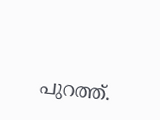പുറത്ത്.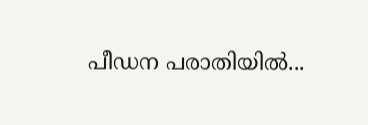പീഡന പരാതിയിൽ...